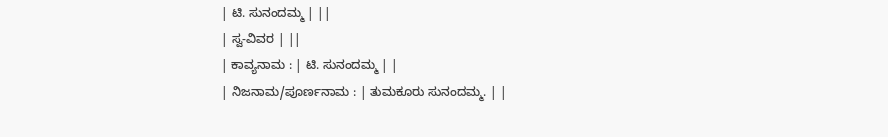| ಟಿ. ಸುನಂದಮ್ಮ | ||
| ಸ್ವ-ವಿವರ | ||
| ಕಾವ್ಯನಾಮ : | ಟಿ. ಸುನಂದಮ್ಮ | |
| ನಿಜನಾಮ/ಪೂರ್ಣನಾಮ : | ತುಮಕೂರು ಸುನಂದಮ್ಮ. | |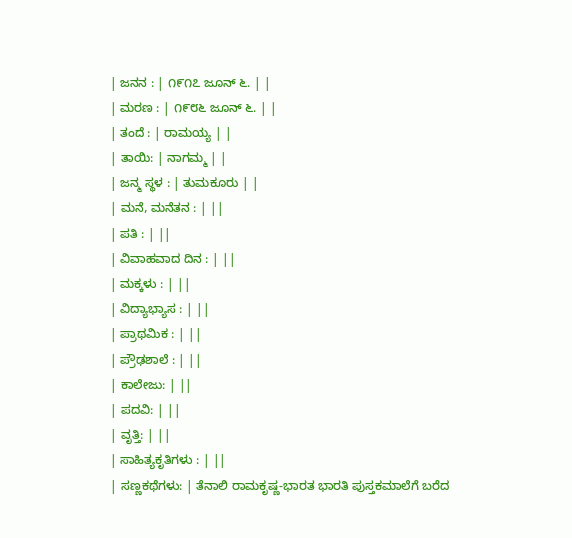| ಜನನ : | ೧೯೧೭ ಜೂನ್ ೬. | |
| ಮರಣ : | ೧೯೮೬ ಜೂನ್ ೬. | |
| ತಂದೆ : | ರಾಮಯ್ಯ | |
| ತಾಯಿ: | ನಾಗಮ್ಮ | |
| ಜನ್ಮ ಸ್ಥಳ : | ತುಮಕೂರು | |
| ಮನೆ, ಮನೆತನ : | ||
| ಪತಿ : | ||
| ವಿವಾಹವಾದ ದಿನ : | ||
| ಮಕ್ಕಳು : | ||
| ವಿದ್ಯಾಭ್ಯಾಸ : | ||
| ಪ್ರಾಥಮಿಕ : | ||
| ಪ್ರೌಢಶಾಲೆ : | ||
| ಕಾಲೇಜು: | ||
| ಪದವಿ: | ||
| ವೃತ್ತಿ: | ||
| ಸಾಹಿತ್ಯಕೃತಿಗಳು : | ||
| ಸಣ್ಣಕಥೆಗಳು: | ತೆನಾಲಿ ರಾಮಕೃಷ್ಣ-ಭಾರತ ಭಾರತಿ ಪುಸ್ತಕಮಾಲೆಗೆ ಬರೆದ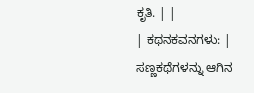ಕೃತಿ. | |
| ಕಥನಕವನಗಳು: | ಸಣ್ಣಕಥೆಗಳನ್ನು ಆಗಿನ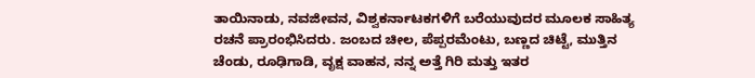ತಾಯಿನಾಡು, ನವಜೀವನ, ವಿಶ್ವಕರ್ನಾಟಕಗಳಿಗೆ ಬರೆಯುವುದರ ಮೂಲಕ ಸಾಹಿತ್ಯ ರಚನೆ ಪ್ರಾರಂಭಿಸಿದರು. ಜಂಬದ ಚೀಲ, ಪೆಪ್ಪರಮೆಂಟು, ಬಣ್ಣದ ಚಿಟ್ಟೆ, ಮುತ್ತಿನ ಚೆಂಡು, ರೂಢಿಗಾಡಿ, ವೃಕ್ಷ ವಾಹನ, ನನ್ನ ಅತ್ತೆ ಗಿರಿ ಮತ್ತು ಇತರ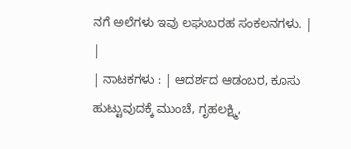ನಗೆ ಅಲೆಗಳು ಇವು ಲಘುಬರಹ ಸಂಕಲನಗಳು. |
|
| ನಾಟಕಗಳು : | ಆದರ್ಶದ ಆಡಂಬರ, ಕೂಸು ಹುಟ್ಟುವುದಕ್ಕೆ ಮುಂಚೆ, ಗೃಹಲಕ್ಷ್ಮಿ,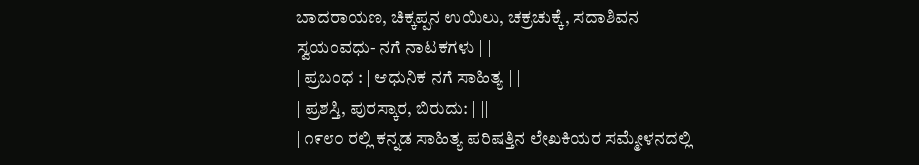ಬಾದರಾಯಣ, ಚಿಕ್ಕಪ್ಪನ ಉಯಿಲು, ಚಕ್ರಚುಕ್ಕೆ, ಸದಾಶಿವನ ಸ್ವಯಂವಧು- ನಗೆ ನಾಟಕಗಳು | |
| ಪ್ರಬಂಧ : | ಆಧುನಿಕ ನಗೆ ಸಾಹಿತ್ಯ | |
| ಪ್ರಶಸ್ತಿ, ಪುರಸ್ಕಾರ, ಬಿರುದು: | ||
| ೧೯೮೦ ರಲ್ಲಿ ಕನ್ನಡ ಸಾಹಿತ್ಯ ಪರಿಷತ್ತಿನ ಲೇಖಕಿಯರ ಸಮ್ಮೇಳನದಲ್ಲಿ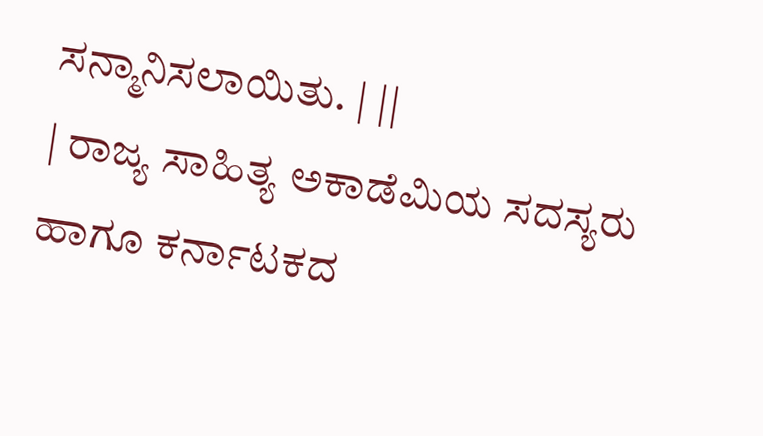ಸನ್ಮಾನಿಸಲಾಯಿತು. | ||
| ರಾಜ್ಯ ಸಾಹಿತ್ಯ ಅಕಾಡೆಮಿಯ ಸದಸ್ಯರು ಹಾಗೂ ಕರ್ನಾಟಕದ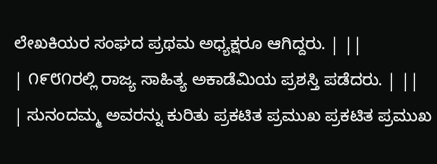ಲೇಖಕಿಯರ ಸಂಘದ ಪ್ರಥಮ ಅಧ್ಯಕ್ಷರೂ ಆಗಿದ್ದರು. | ||
| ೧೯೮೧ರಲ್ಲಿ ರಾಜ್ಯ ಸಾಹಿತ್ಯ ಅಕಾಡೆಮಿಯ ಪ್ರಶಸ್ತಿ ಪಡೆದರು. | ||
| ಸುನಂದಮ್ಮ ಅವರನ್ನು ಕುರಿತು ಪ್ರಕಟಿತ ಪ್ರಮುಖ ಪ್ರಕಟಿತ ಪ್ರಮುಖ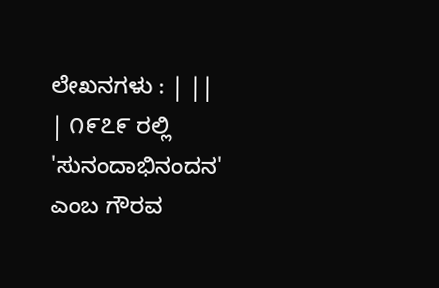ಲೇಖನಗಳು : | ||
| ೧೯೭೯ ರಲ್ಲಿ 'ಸುನಂದಾಭಿನಂದನ' ಎಂಬ ಗೌರವ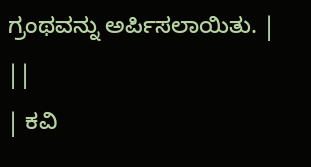ಗ್ರಂಥವನ್ನು ಅರ್ಪಿಸಲಾಯಿತು. | ||
| ಕವಿ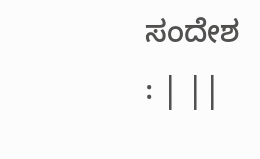ಸಂದೇಶ : | ||